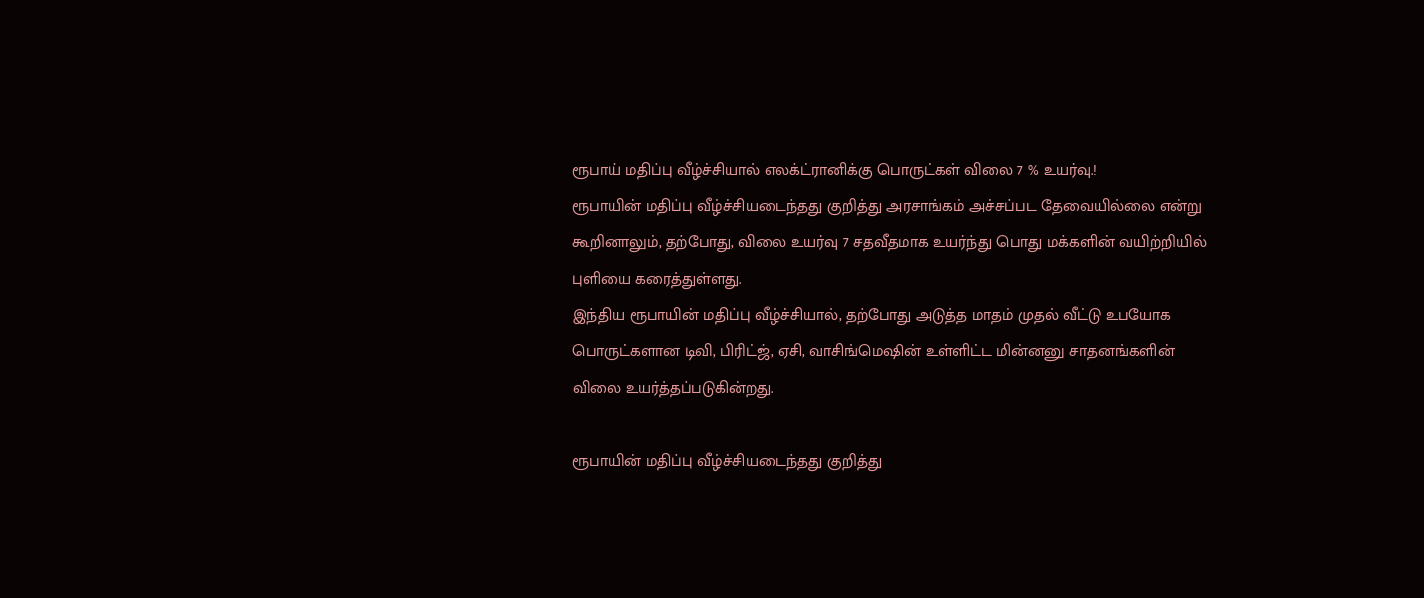ரூபாய் மதிப்பு வீழ்ச்சியால் எலக்ட்ரானிக்கு பொருட்கள் விலை 7 % உயர்வு.!
ரூபாயின் மதிப்பு வீழ்ச்சியடைந்தது குறித்து அரசாங்கம் அச்சப்பட தேவையில்லை என்று கூறினாலும், தற்போது, விலை உயர்வு 7 சதவீதமாக உயர்ந்து பொது மக்களின் வயிற்றியில் புளியை கரைத்துள்ளது.
இந்திய ரூபாயின் மதிப்பு வீழ்ச்சியால், தற்போது அடுத்த மாதம் முதல் வீட்டு உபயோக பொருட்களான டிவி, பிரிட்ஜ், ஏசி, வாசிங்மெஷின் உள்ளிட்ட மின்னனு சாதனங்களின் விலை உயர்த்தப்படுகின்றது.

ரூபாயின் மதிப்பு வீழ்ச்சியடைந்தது குறித்து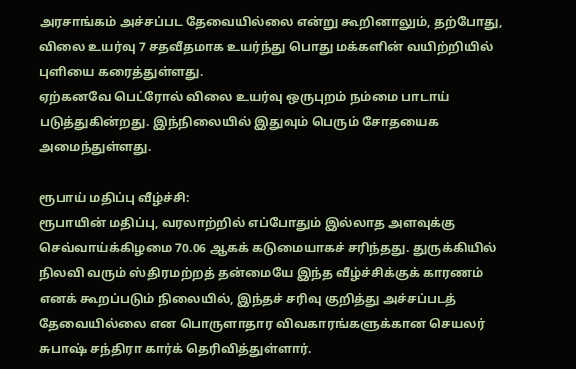அரசாங்கம் அச்சப்பட தேவையில்லை என்று கூறினாலும், தற்போது, விலை உயர்வு 7 சதவீதமாக உயர்ந்து பொது மக்களின் வயிற்றியில் புளியை கரைத்துள்ளது.
ஏற்கனவே பெட்ரோல் விலை உயர்வு ஒருபுறம் நம்மை பாடாய் படுத்துகின்றது. இந்நிலையில் இதுவும் பெரும் சோதயைக அமைந்துள்ளது.

ரூபாய் மதிப்பு வீழ்ச்சி:
ரூபாயின் மதிப்பு, வரலாற்றில் எப்போதும் இல்லாத அளவுக்கு செவ்வாய்க்கிழமை 70.06 ஆகக் கடுமையாகச் சரிந்தது. துருக்கியில் நிலவி வரும் ஸ்திரமற்றத் தன்மையே இந்த வீழ்ச்சிக்குக் காரணம் எனக் கூறப்படும் நிலையில், இந்தச் சரிவு குறித்து அச்சப்படத் தேவையில்லை என பொருளாதார விவகாரங்களுக்கான செயலர் சுபாஷ் சந்திரா கார்க் தெரிவித்துள்ளார்.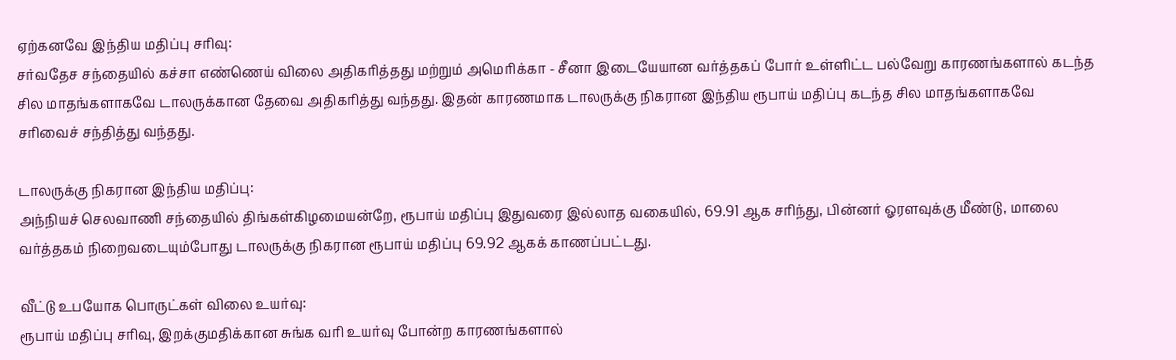ஏற்கனவே இந்திய மதிப்பு சரிவு:
சர்வதேச சந்தையில் கச்சா எண்ணெய் விலை அதிகரித்தது மற்றும் அமெரிக்கா - சீனா இடையேயான வர்த்தகப் போர் உள்ளிட்ட பல்வேறு காரணங்களால் கடந்த சில மாதங்களாகவே டாலருக்கான தேவை அதிகரித்து வந்தது. இதன் காரணமாக டாலருக்கு நிகரான இந்திய ரூபாய் மதிப்பு கடந்த சில மாதங்களாகவே சரிவைச் சந்தித்து வந்தது.

டாலருக்கு நிகரான இந்திய மதிப்பு:
அந்நியச் செலவாணி சந்தையில் திங்கள்கிழமையன்றே, ரூபாய் மதிப்பு இதுவரை இல்லாத வகையில், 69.91 ஆக சரிந்து, பின்னர் ஓரளவுக்கு மீண்டு, மாலை வர்த்தகம் நிறைவடையும்போது டாலருக்கு நிகரான ரூபாய் மதிப்பு 69.92 ஆகக் காணப்பட்டது.

வீட்டு உபயோக பொருட்கள் விலை உயர்வு:
ரூபாய் மதிப்பு சரிவு, இறக்குமதிக்கான சுங்க வரி உயர்வு போன்ற காரணங்களால்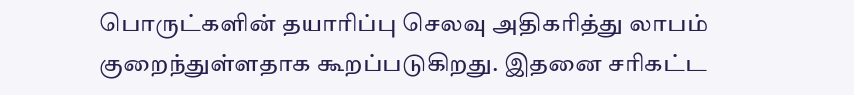பொருட்களின் தயாரிப்பு செலவு அதிகரித்து லாபம் குறைந்துள்ளதாக கூறப்படுகிறது. இதனை சரிகட்ட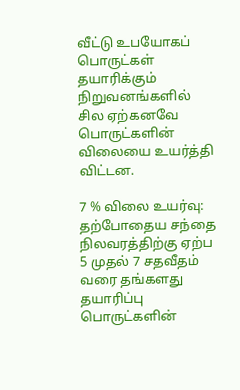வீட்டு உபயோகப் பொருட்கள் தயாரிக்கும் நிறுவனங்களில் சில ஏற்கனவே பொருட்களின் விலையை உயர்த்தி விட்டன.

7 % விலை உயர்வு:
தற்போதைய சந்தை நிலவரத்திற்கு ஏற்ப 5 முதல் 7 சதவீதம் வரை தங்களது தயாரிப்பு பொருட்களின்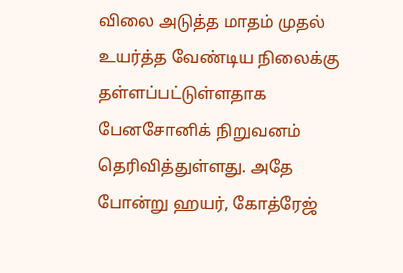விலை அடுத்த மாதம் முதல் உயர்த்த வேண்டிய நிலைக்கு தள்ளப்பட்டுள்ளதாக பேனசோனிக் நிறுவனம் தெரிவித்துள்ளது. அதே போன்று ஹயர், கோத்ரேஜ்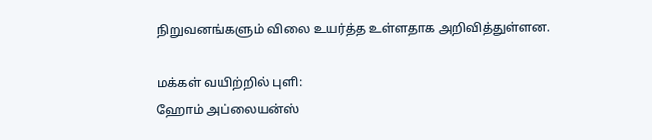நிறுவனங்களும் விலை உயர்த்த உள்ளதாக அறிவித்துள்ளன.

மக்கள் வயிற்றில் புளி:
ஹோம் அப்லையன்ஸ்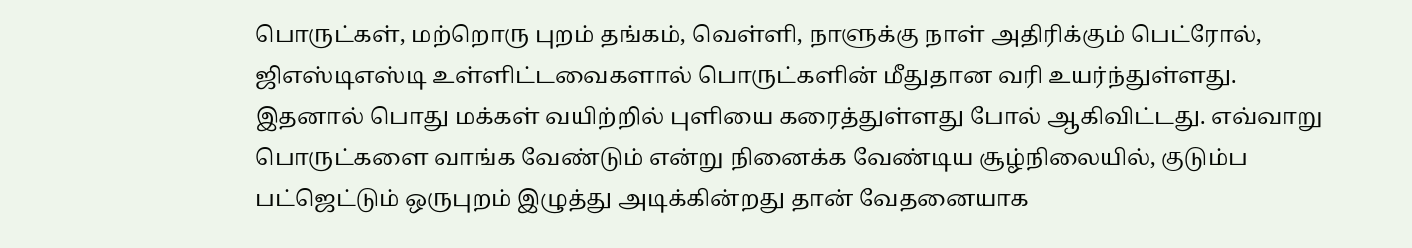பொருட்கள், மற்றொரு புறம் தங்கம், வெள்ளி, நாளுக்கு நாள் அதிரிக்கும் பெட்ரோல், ஜிஎஸ்டிஎஸ்டி உள்ளிட்டவைகளால் பொருட்களின் மீதுதான வரி உயர்ந்துள்ளது.
இதனால் பொது மக்கள் வயிற்றில் புளியை கரைத்துள்ளது போல் ஆகிவிட்டது. எவ்வாறு பொருட்களை வாங்க வேண்டும் என்று நினைக்க வேண்டிய சூழ்நிலையில், குடும்ப பட்ஜெட்டும் ஒருபுறம் இழுத்து அடிக்கின்றது தான் வேதனையாக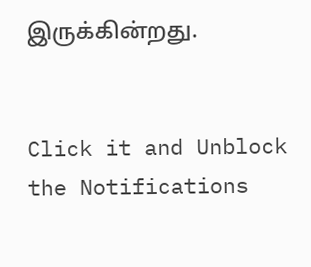இருக்கின்றது.


Click it and Unblock the Notifications